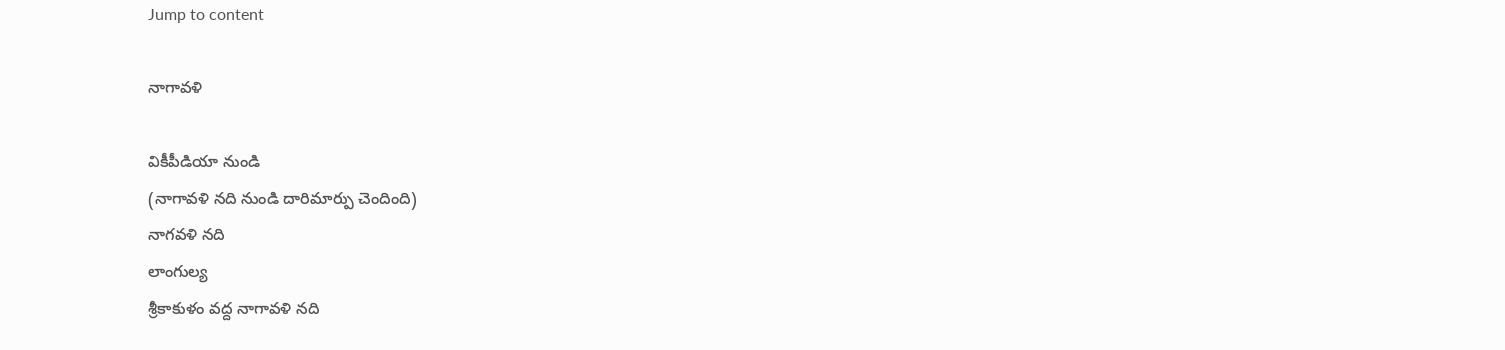Jump to content

నాగావళి

వికీపీడియా నుండి
(నాగావళి నది నుండి దారిమార్పు చెందింది)
నాగవళి నది
లాంగుల్య
శ్రీకాకుళం వద్ద నాగావళి నది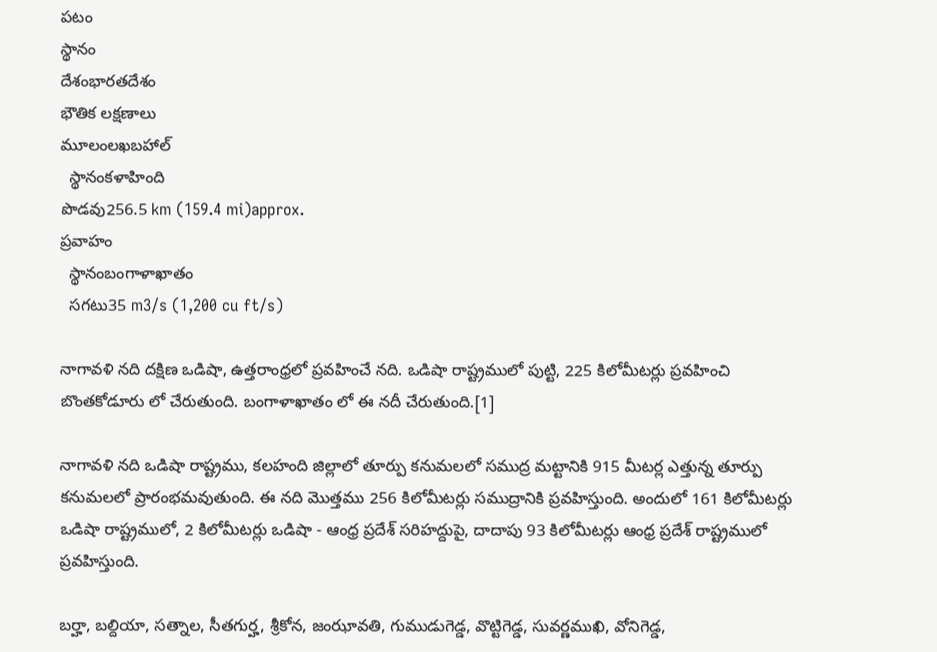పటం
స్థానం
దేశంభారతదేశం
భౌతిక లక్షణాలు
మూలంలఖబహాల్
  స్థానంకళాహింది
పొడవు256.5 km (159.4 mi)approx.
ప్రవాహం
  స్థానంబంగాళాఖాతం
  సగటు35 m3/s (1,200 cu ft/s)

నాగావళి నది దక్షిణ ఒడిషా, ఉత్తరాంధ్రలో ప్రవహించే నది. ఒడిషా రాష్ట్రములో పుట్టి, 225 కిలోమీటర్లు ప్రవహించి బొంతకోడూరు లో చేరుతుంది. బంగాళాఖాతం లో ఈ నదీ చేరుతుంది.[1]

నాగావళి నది ఒడిషా రాష్ట్రము, కలహంది జిల్లాలో తూర్పు కనుమలలో సముద్ర మట్టానికి 915 మీటర్ల ఎత్తున్న తూర్పు కనుమలలో ప్రారంభమవుతుంది. ఈ నది మొత్తము 256 కిలోమీటర్లు సముద్రానికి ప్రవహిస్తుంది. అందులో 161 కిలోమీటర్లు ఒడిషా రాష్ట్రములో, 2 కిలోమీటర్లు ఒడిషా - ఆంధ్ర ప్రదేశ్ సరిహద్దుపై, దాదాపు 93 కిలోమీటర్లు ఆంధ్ర ప్రదేశ్ రాష్ట్రములో ప్రవహిస్తుంది.

బర్హా, బల్దియా, సత్నాల, సీతగుర్హ, శ్రీకోన, జంఝావతి, గుముడుగెడ్డ, వొట్టిగెడ్డ, సువర్ణముఖి, వోనిగెడ్డ,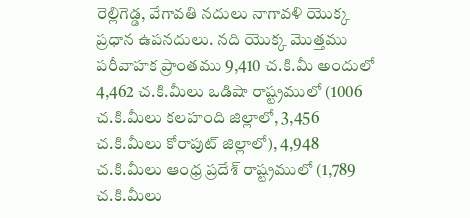రెల్లిగెడ్డ, వేగావతి నదులు నాగావళి యొక్క ప్రధాన ఉపనదులు. నది యొక్క మొత్తము పరీవాహక ప్రాంతము 9,410 చ.కి.మీ అందులో 4,462 చ.కి.మీలు ఒడిషా రాష్ట్రములో (1006 చ.కి.మీలు కలహంది జిల్లాలో, 3,456 చ.కి.మీలు కోరాపుట్ జిల్లాలో), 4,948 చ.కి.మీలు ఆంధ్ర ప్రదేశ్ రాష్ట్రములో (1,789 చ.కి.మీలు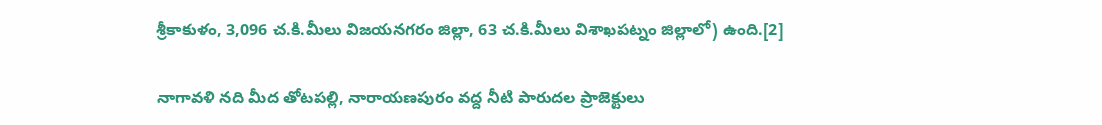శ్రీకాకుళం, 3,096 చ.కి.మీలు విజయనగరం జిల్లా, 63 చ.కి.మీలు విశాఖపట్నం జిల్లాలో) ఉంది.[2]

నాగావళి నది మీద తోటపల్లి, నారాయణపురం వద్ద నీటి పారుదల ప్రాజెక్టులు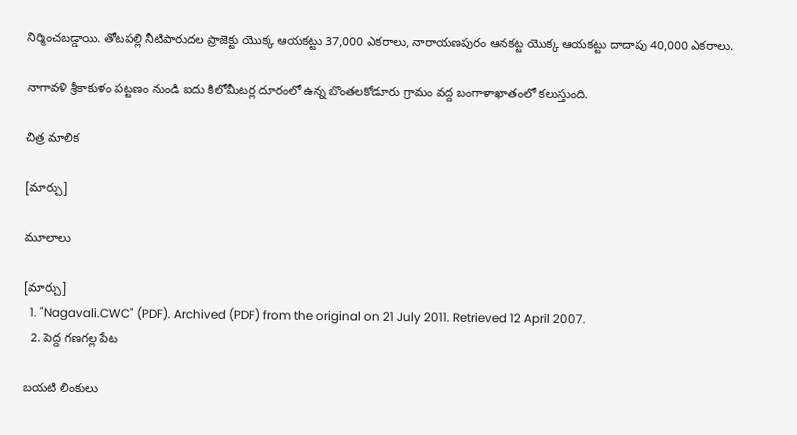నిర్మించబడ్డాయి. తోటపల్లి నీటిపారుదల ప్రాజెక్టు యొక్క ఆయకట్టు 37,000 ఎకరాలు, నారాయణపురం ఆనకట్ట యొక్క ఆయకట్టు దాదాపు 40,000 ఎకరాలు.

నాగావళి శ్రీకాకుళం పట్టణం నుండి ఐదు కిలోమీటర్ల దూరంలో ఉన్న బొంతలకోడూరు గ్రామం వద్ద బంగాళాఖాతంలో కలుస్తుంది.

చిత్ర మాలిక

[మార్చు]

మూలాలు

[మార్చు]
  1. "Nagavali.CWC" (PDF). Archived (PDF) from the original on 21 July 2011. Retrieved 12 April 2007.
  2. పెద్ద గణగల్ల పేట

బయటి లింకులు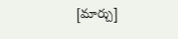[మార్చు]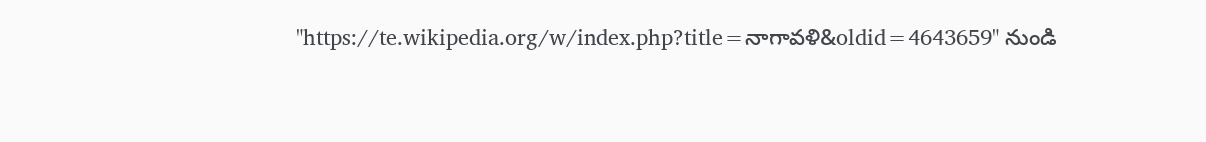"https://te.wikipedia.org/w/index.php?title=నాగావళి&oldid=4643659" నుండి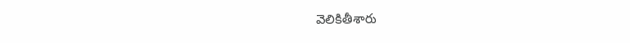వెలికితీశారు